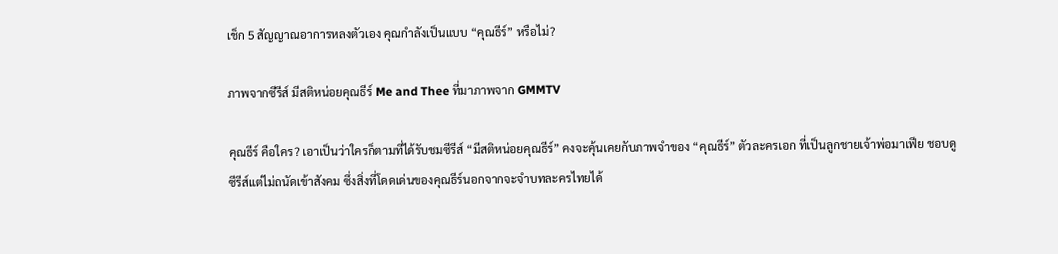เช็ก 5 สัญญาณอาการหลงตัวเอง คุณกำลังเป็นแบบ “คุณธีร์” หรือไม่?

ภาพจากซีรีส์ มีสติหน่อยคุณธีร์ Me and Thee ที่มาภาพจาก GMMTV

คุณธีร์ คือใคร? เอาเป็นว่าใครก็ตามที่ได้รับชมซีรีส์ “มีสติหน่อยคุณธีร์” คงจะคุ้นเคยกับภาพจำของ “คุณธีร์” ตัวละครเอก ที่เป็นลูกชายเจ้าพ่อมาเฟีย ชอบดูซีรีส์แต่ไม่ถนัดเข้าสังคม ซึ่งสิ่งที่โดดเด่นของคุณธีร์นอกจากจะจำบทละครไทยได้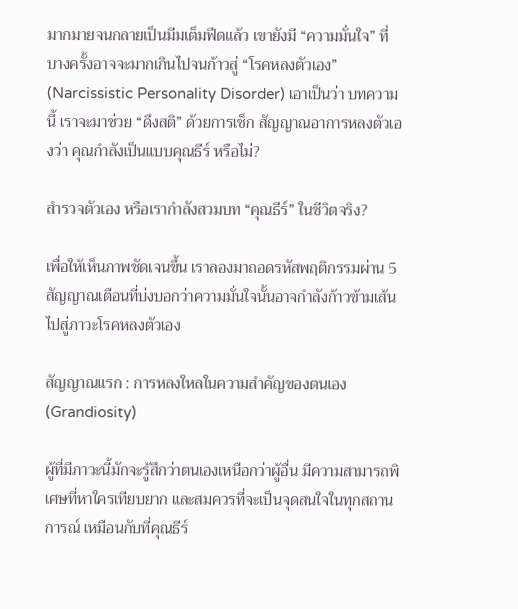มากมายจนกลายเป็นมีมเต็มฟีดแล้ว เขายังมี “ความมั่นใจ” ที่บางครั้งอาจจะมากเกินไปจนก้าวสู่ “โรคหลงตัวเอง” (Narcissistic Personality Disorder) เอาเป็นว่า บทความนี้ เราจะมาช่วย “ดึงสติ” ด้วยการเช็ก สัญญาณอาการหลงตัวเองว่า คุณกำลังเป็นแบบคุณธีร์ หรือไม่?

สำรวจตัวเอง หรือเรากำลังสวมบท “คุณธีร์” ในชีวิตจริง?

เพื่อให้เห็นภาพชัดเจนขึ้น เราลองมาถอดรหัสพฤติกรรมผ่าน 5 สัญญาณเตือนที่บ่งบอกว่าความมั่นใจนั้นอาจกำลังก้าวข้ามเส้นไปสู่ภาวะโรคหลงตัวเอง

สัญญาณแรก : การหลงใหลในความสำคัญของตนเอง (Grandiosity)

ผู้ที่มีภาวะนี้มักจะรู้สึกว่าตนเองเหนือกว่าผู้อื่น มีความสามารถพิเศษที่หาใครเทียบยาก และสมควรที่จะเป็นจุดสนใจในทุกสถานการณ์ เหมือนกับที่คุณธีร์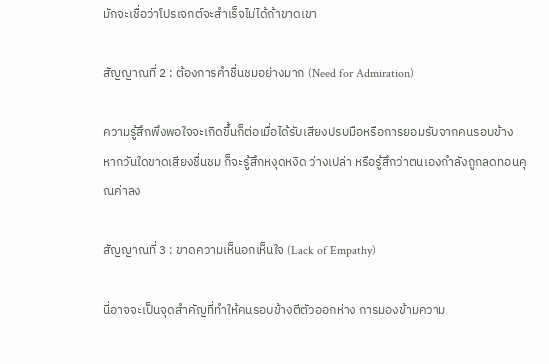มักจะเชื่อว่าโปรเจกต์จะสำเร็จไม่ได้ถ้าขาดเขา

สัญญาณที่ 2 : ต้องการคำชื่นชมอย่างมาก (Need for Admiration)

ความรู้สึกพึงพอใจจะเกิดขึ้นก็ต่อเมื่อได้รับเสียงปรบมือหรือการยอมรับจากคนรอบข้าง หากวันใดขาดเสียงชื่นชม ก็จะรู้สึกหงุดหงิด ว่างเปล่า หรือรู้สึกว่าตนเองกำลังถูกลดทอนคุณค่าลง

สัญญาณที่ 3 : ขาดความเห็นอกเห็นใจ (Lack of Empathy)

นี่อาจจะเป็นจุดสำคัญที่ทำให้คนรอบข้างตีตัวออกห่าง การมองข้ามความ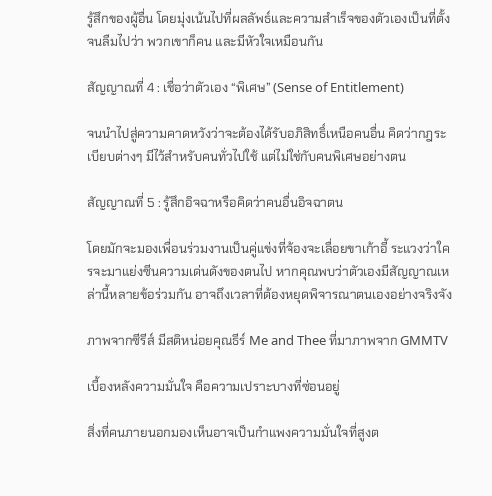รู้สึกของผู้อื่น โดยมุ่งเน้นไปที่ผลลัพธ์และความสำเร็จของตัวเองเป็นที่ตั้ง จนลืมไปว่า พวกเขาก็คน และมีหัวใจเหมือนกัน

สัญญาณที่ 4 : เชื่อว่าตัวเอง “พิเศษ” (Sense of Entitlement)

จนนำไปสู่ความคาดหวังว่าจะต้องได้รับอภิสิทธิ์เหนือคนอื่น คิดว่ากฎระเบียบต่างๆ มีไว้สำหรับคนทั่วไปใช้ แต่ไม่ใช่กับคนพิเศษอย่างตน

สัญญาณที่ 5 : รู้สึกอิจฉาหรือคิดว่าคนอื่นอิจฉาตน

โดยมักจะมองเพื่อนร่วมงานเป็นคู่แข่งที่จ้องจะเลื่อยขาเก้าอี้ ระแวงว่าใครจะมาแย่งซีนความเด่นดังของตนไป หากคุณพบว่าตัวเองมีสัญญาณเหล่านี้หลายข้อร่วมกัน อาจถึงเวลาที่ต้องหยุดพิจารณาตนเองอย่างจริงจัง

ภาพจากซีรีส์ มีสติหน่อยคุณธีร์ Me and Thee ที่มาภาพจาก GMMTV

เบื้องหลังความมั่นใจ คือความเปราะบางที่ซ่อนอยู่

สิ่งที่คนภายนอกมองเห็นอาจเป็นกำแพงความมั่นใจที่สูงต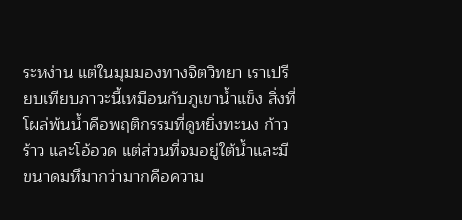ระหง่าน แต่ในมุมมองทางจิตวิทยา เราเปรียบเทียบภาวะนี้เหมือนกับภูเขาน้ำแข็ง สิ่งที่โผล่พ้นน้ำคือพฤติกรรมที่ดูหยิ่งทะนง ก้าวร้าว และโอ้อวด แต่ส่วนที่จมอยู่ใต้น้ำและมีขนาดมหึมากว่ามากคือความ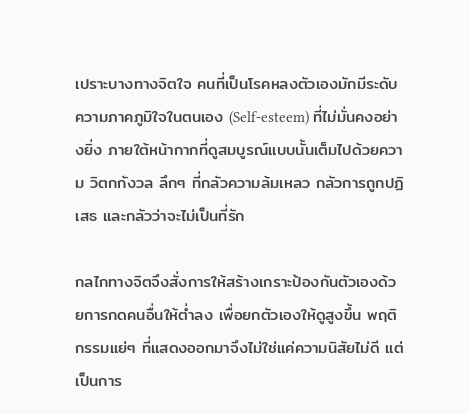เปราะบางทางจิตใจ คนที่เป็นโรคหลงตัวเองมักมีระดับความภาคภูมิใจในตนเอง (Self-esteem) ที่ไม่มั่นคงอย่างยิ่ง ภายใต้หน้ากากที่ดูสมบูรณ์แบบนั้นเต็มไปด้วยความ วิตกกังวล ลึกๆ ที่กลัวความล้มเหลว กลัวการถูกปฏิเสธ และกลัวว่าจะไม่เป็นที่รัก

กลไกทางจิตจึงสั่งการให้สร้างเกราะป้องกันตัวเองด้วยการกดคนอื่นให้ต่ำลง เพื่อยกตัวเองให้ดูสูงขึ้น พฤติกรรมแย่ๆ ที่แสดงออกมาจึงไม่ใช่แค่ความนิสัยไม่ดี แต่เป็นการ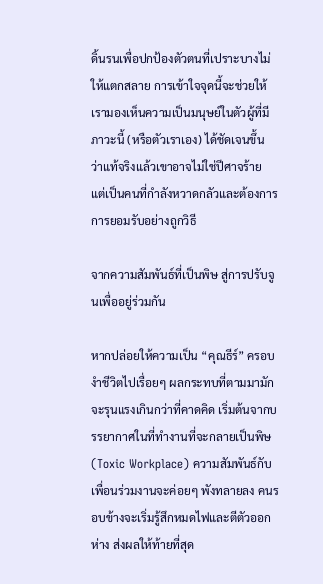ดิ้นรนเพื่อปกป้องตัวตนที่เปราะบางไม่ให้แตกสลาย การเข้าใจจุดนี้จะช่วยให้เรามองเห็นความเป็นมนุษย์ในตัวผู้ที่มีภาวะนี้ (หรือตัวเราเอง) ได้ชัดเจนขึ้น ว่าแท้จริงแล้วเขาอาจไม่ใช่ปีศาจร้าย แต่เป็นคนที่กำลังหวาดกลัวและต้องการการยอมรับอย่างถูกวิธี

จากความสัมพันธ์ที่เป็นพิษ สู่การปรับจูนเพื่ออยู่ร่วมกัน

หากปล่อยให้ความเป็น “คุณธีร์” ครอบงำชีวิตไปเรื่อยๆ ผลกระทบที่ตามมามักจะรุนแรงเกินกว่าที่คาดคิด เริ่มต้นจากบรรยากาศในที่ทำงานที่จะกลายเป็นพิษ (Toxic Workplace) ความสัมพันธ์กับเพื่อนร่วมงานจะค่อยๆ พังทลายลง คนรอบข้างจะเริ่มรู้สึกหมดไฟและตีตัวออกห่าง ส่งผลให้ท้ายที่สุด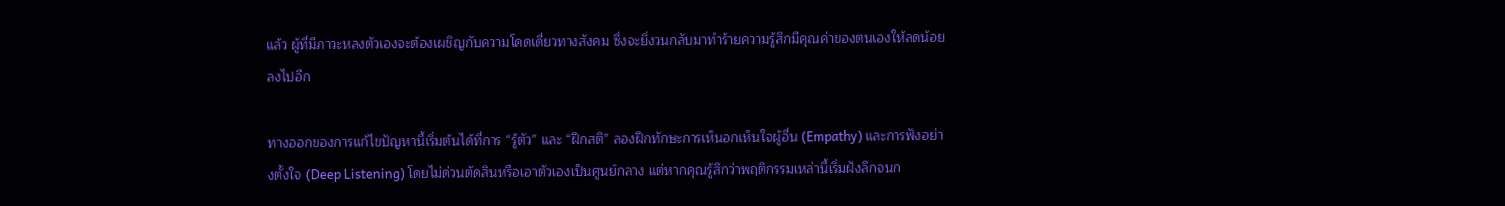แล้ว ผู้ที่มีภาวะหลงตัวเองจะต้องเผชิญกับความโดดเดี่ยวทางสังคม ซึ่งจะยิ่งวนกลับมาทำร้ายความรู้สึกมีคุณค่าของตนเองให้ลดน้อยลงไปอีก

ทางออกของการแก้ไขปัญหานี้เริ่มต้นได้ที่การ “รู้ตัว” และ “ฝึกสติ” ลองฝึกทักษะการเห็นอกเห็นใจผู้อื่น (Empathy) และการฟังอย่างตั้งใจ (Deep Listening) โดยไม่ด่วนตัดสินหรือเอาตัวเองเป็นศูนย์กลาง แต่หากคุณรู้สึกว่าพฤติกรรมเหล่านี้เริ่มฝังลึกจนก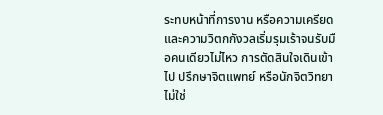ระทบหน้าที่การงาน หรือความเครียดและความวิตกกังวลเริ่มรุมเร้าจนรับมือคนเดียวไม่ไหว การตัดสินใจเดินเข้าไป ปรึกษาจิตแพทย์ หรือนักจิตวิทยาไม่ใช่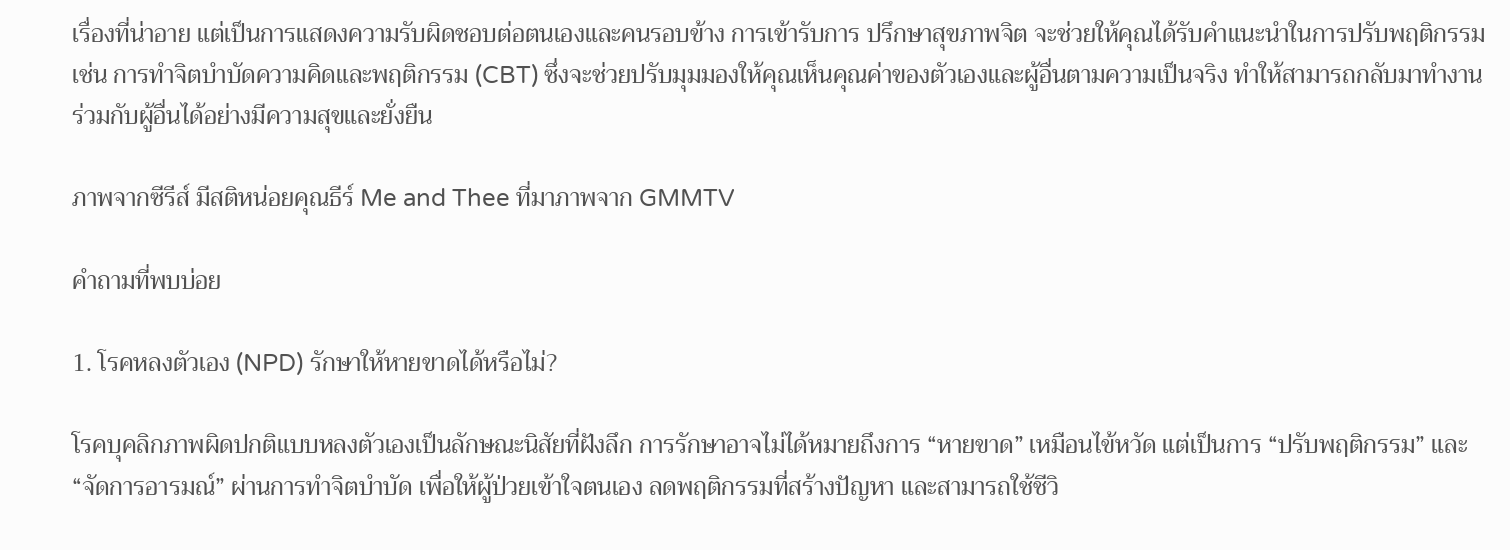เรื่องที่น่าอาย แต่เป็นการแสดงความรับผิดชอบต่อตนเองและคนรอบข้าง การเข้ารับการ ปรึกษาสุขภาพจิต จะช่วยให้คุณได้รับคำแนะนำในการปรับพฤติกรรม เช่น การทำจิตบำบัดความคิดและพฤติกรรม (CBT) ซึ่งจะช่วยปรับมุมมองให้คุณเห็นคุณค่าของตัวเองและผู้อื่นตามความเป็นจริง ทำให้สามารถกลับมาทำงานร่วมกับผู้อื่นได้อย่างมีความสุขและยั่งยืน

ภาพจากซีรีส์ มีสติหน่อยคุณธีร์ Me and Thee ที่มาภาพจาก GMMTV

คำถามที่พบบ่อย

1. โรคหลงตัวเอง (NPD) รักษาให้หายขาดได้หรือไม่?

โรคบุคลิกภาพผิดปกติแบบหลงตัวเองเป็นลักษณะนิสัยที่ฝังลึก การรักษาอาจไม่ได้หมายถึงการ “หายขาด” เหมือนไข้หวัด แต่เป็นการ “ปรับพฤติกรรม” และ “จัดการอารมณ์” ผ่านการทำจิตบำบัด เพื่อให้ผู้ป่วยเข้าใจตนเอง ลดพฤติกรรมที่สร้างปัญหา และสามารถใช้ชีวิ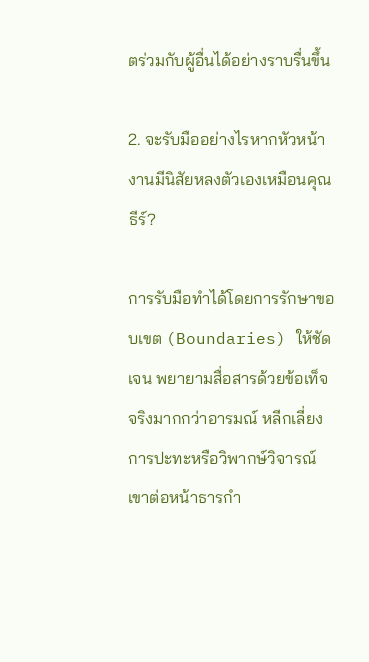ตร่วมกับผู้อื่นได้อย่างราบรื่นขึ้น

2. จะรับมืออย่างไรหากหัวหน้างานมีนิสัยหลงตัวเองเหมือนคุณธีร์?

การรับมือทำได้โดยการรักษาขอบเขต (Boundaries) ให้ชัดเจน พยายามสื่อสารด้วยข้อเท็จจริงมากกว่าอารมณ์ หลีกเลี่ยงการปะทะหรือวิพากษ์วิจารณ์เขาต่อหน้าธารกำ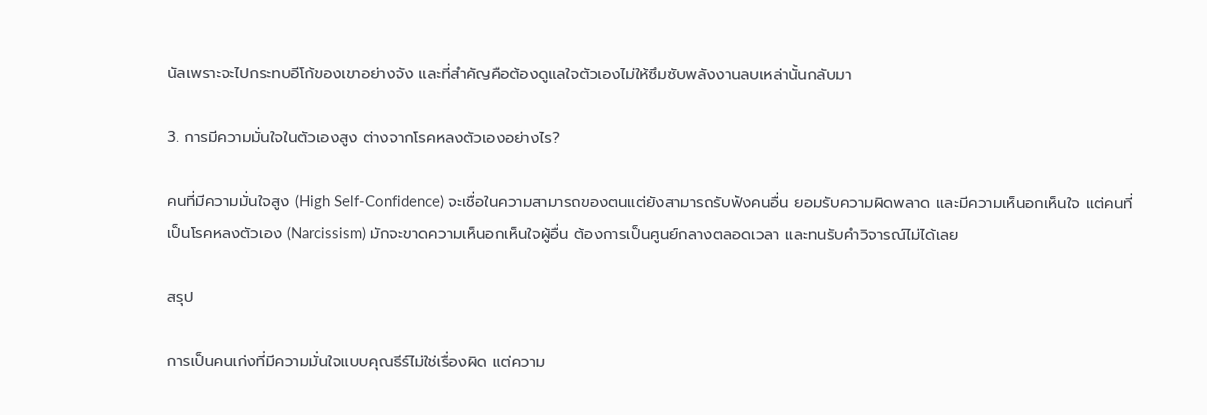นัลเพราะจะไปกระทบอีโก้ของเขาอย่างจัง และที่สำคัญคือต้องดูแลใจตัวเองไม่ให้ซึมซับพลังงานลบเหล่านั้นกลับมา

3. การมีความมั่นใจในตัวเองสูง ต่างจากโรคหลงตัวเองอย่างไร?

คนที่มีความมั่นใจสูง (High Self-Confidence) จะเชื่อในความสามารถของตนแต่ยังสามารถรับฟังคนอื่น ยอมรับความผิดพลาด และมีความเห็นอกเห็นใจ แต่คนที่เป็นโรคหลงตัวเอง (Narcissism) มักจะขาดความเห็นอกเห็นใจผู้อื่น ต้องการเป็นศูนย์กลางตลอดเวลา และทนรับคำวิจารณ์ไม่ได้เลย

สรุป

การเป็นคนเก่งที่มีความมั่นใจแบบคุณธีร์ไม่ใช่เรื่องผิด แต่ความ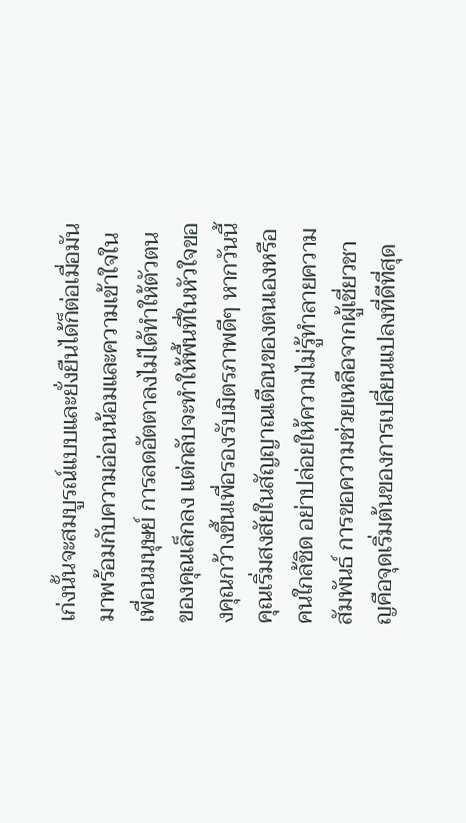เก่งนั้นจะสมบูรณ์แบบและยั่งยืนได้ก็ต่อเมื่อมันมาพร้อมกับความอ่อนน้อมและความเข้าใจในเพื่อนมนุษย์ การลดอัตตาลงไม่ได้ทำให้ตัวตนของคุณเล็กลง แต่กลับจะทำให้พื้นที่ในหัวใจของคุณกว้างขึ้นเพื่อรองรับมิตรภาพดีๆ หากวันนี้คุณเริ่มสงสัยในสัญญาณเตือนของตนเองหรือคนใกล้ชิด อย่าปล่อยให้ความไม่รู้ทำลายความสัมพันธ์ การขอความช่วยเหลือจากผู้เชี่ยวชาญคือจุดเริ่มต้นของการเปลี่ยนแปลงที่ดีที่สุด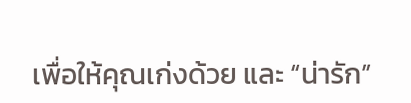เพื่อให้คุณเก่งด้วย และ “น่ารัก”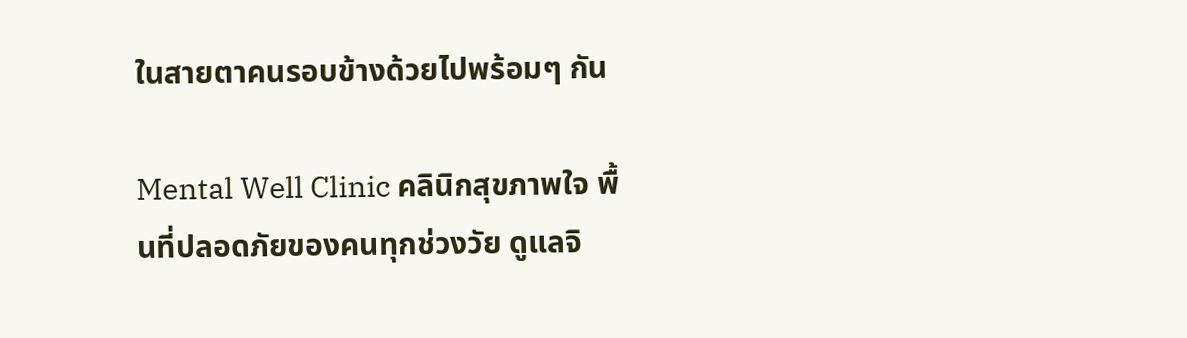ในสายตาคนรอบข้างด้วยไปพร้อมๆ กัน

Mental Well Clinic คลินิกสุขภาพใจ พื้นที่ปลอดภัยของคนทุกช่วงวัย ดูแลจิ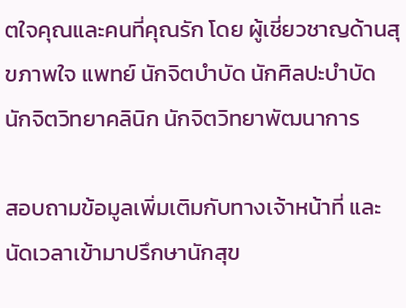ตใจคุณและคนที่คุณรัก โดย ผู้เชี่ยวชาญด้านสุขภาพใจ แพทย์ นักจิตบำบัด นักศิลปะบำบัด นักจิตวิทยาคลินิก นักจิตวิทยาพัฒนาการ

สอบถามข้อมูลเพิ่มเติมกับทางเจ้าหน้าที่ และนัดเวลาเข้ามาปรึกษานักสุข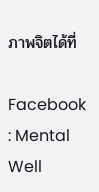ภาพจิตได้ที่

Facebook : Mental Well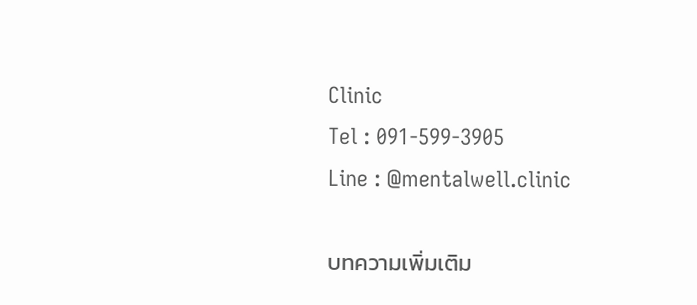Clinic
Tel : 091-599-3905
Line : @mentalwell.clinic

บทความเพิ่มเติม